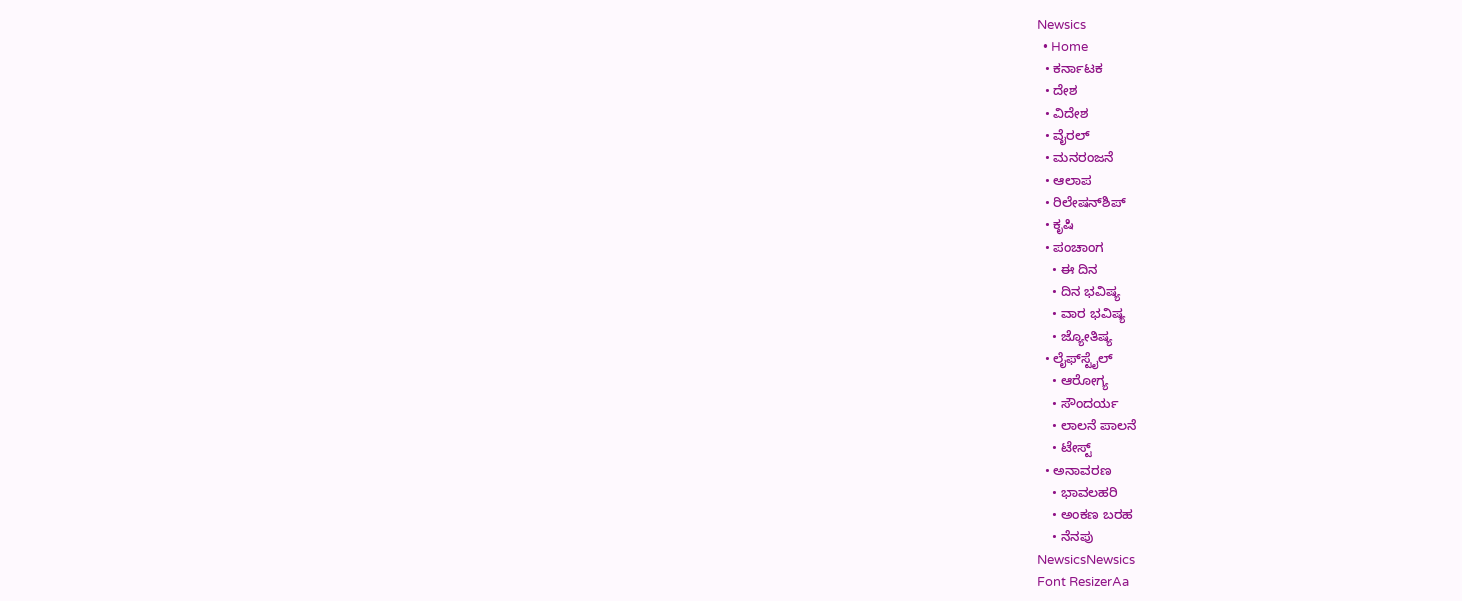Newsics
  • Home
  • ಕರ್ನಾಟಕ
  • ದೇಶ
  • ವಿದೇಶ
  • ವೈರಲ್
  • ಮನರಂಜನೆ
  • ಆಲಾಪ
  • ರಿಲೇಷನ್‌ಶಿಪ್
  • ಕೃಷಿ
  • ಪಂಚಾಂಗ
    • ಈ ದಿನ
    • ದಿನ ಭವಿಷ್ಯ
    • ವಾರ ಭವಿಷ್ಯ
    • ಜ್ಯೋತಿಷ್ಯ
  • ಲೈಫ್‌ಸ್ಟೈಲ್
    • ಆರೋಗ್ಯ
    • ಸೌಂದರ್ಯ
    • ಲಾಲನೆ ಪಾಲನೆ
    • ಟೇಸ್ಟ್
  • ಅನಾವರಣ
    • ಭಾವಲಹರಿ
    • ಅಂಕಣ ಬರಹ
    • ನೆನಪು
NewsicsNewsics
Font ResizerAa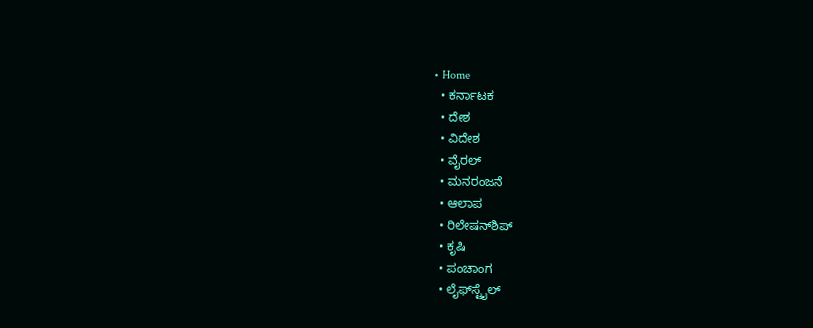• Home
  • ಕರ್ನಾಟಕ
  • ದೇಶ
  • ವಿದೇಶ
  • ವೈರಲ್
  • ಮನರಂಜನೆ
  • ಆಲಾಪ
  • ರಿಲೇಷನ್‌ಶಿಪ್
  • ಕೃಷಿ
  • ಪಂಚಾಂಗ
  • ಲೈಫ್‌ಸ್ಟೈಲ್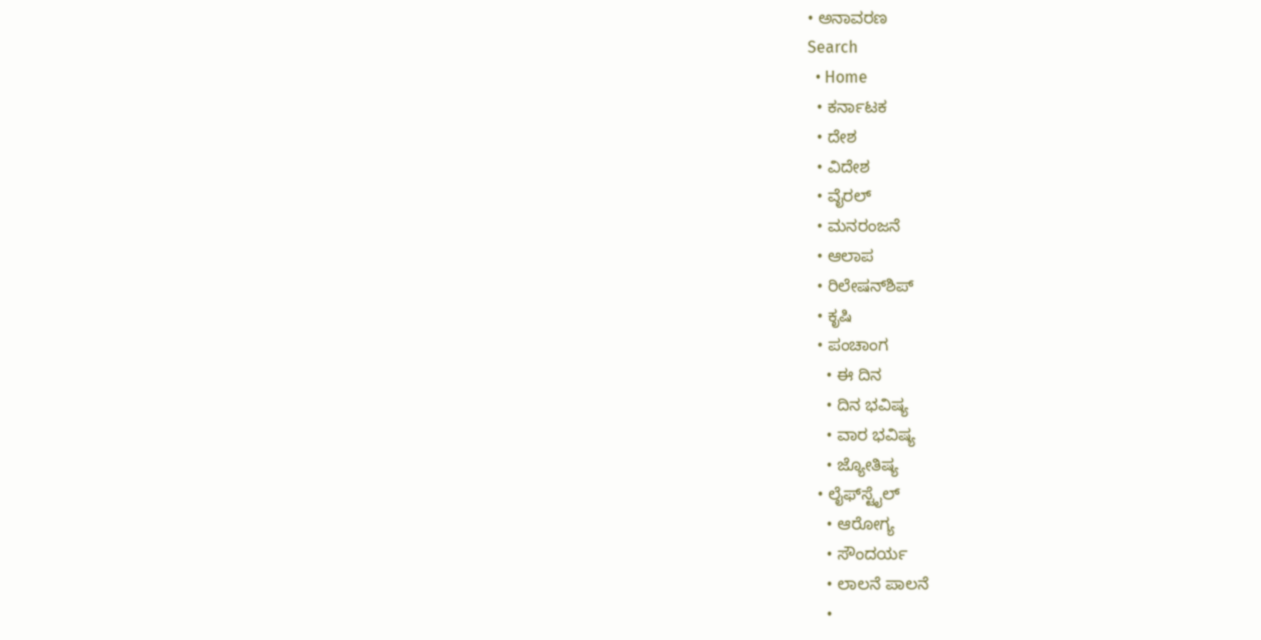• ಅನಾವರಣ
Search
  • Home
  • ಕರ್ನಾಟಕ
  • ದೇಶ
  • ವಿದೇಶ
  • ವೈರಲ್
  • ಮನರಂಜನೆ
  • ಆಲಾಪ
  • ರಿಲೇಷನ್‌ಶಿಪ್
  • ಕೃಷಿ
  • ಪಂಚಾಂಗ
    • ಈ ದಿನ
    • ದಿನ ಭವಿಷ್ಯ
    • ವಾರ ಭವಿಷ್ಯ
    • ಜ್ಯೋತಿಷ್ಯ
  • ಲೈಫ್‌ಸ್ಟೈಲ್
    • ಆರೋಗ್ಯ
    • ಸೌಂದರ್ಯ
    • ಲಾಲನೆ ಪಾಲನೆ
    •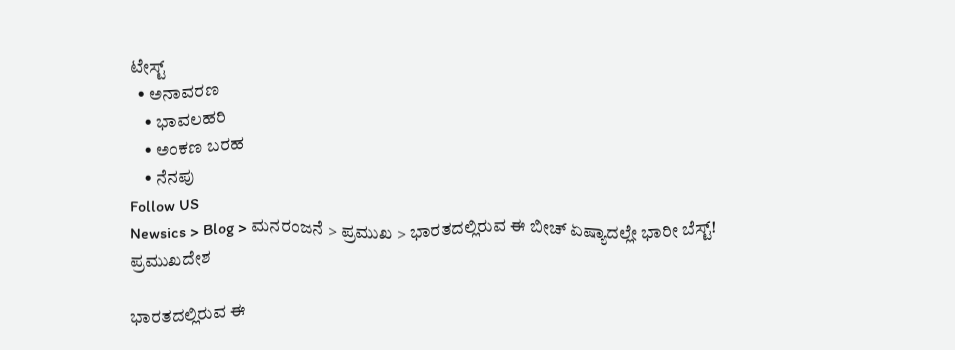ಟೇಸ್ಟ್
  • ಅನಾವರಣ
    • ಭಾವಲಹರಿ
    • ಅಂಕಣ ಬರಹ
    • ನೆನಪು
Follow US
Newsics > Blog > ಮನರಂಜನೆ > ಪ್ರಮುಖ > ಭಾರತದಲ್ಲಿರುವ ಈ ಬೀಚ್ ಏಷ್ಯಾದಲ್ಲೇ ಭಾರೀ ಬೆಸ್ಟ್!
ಪ್ರಮುಖದೇಶ

ಭಾರತದಲ್ಲಿರುವ ಈ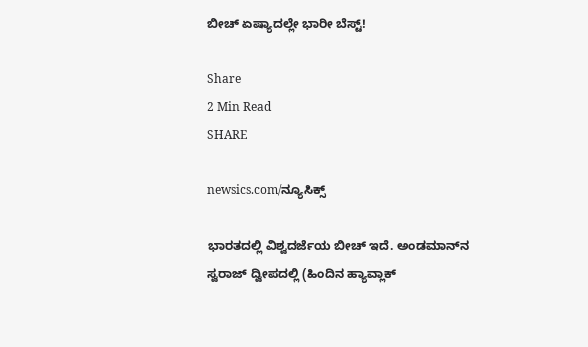ಬೀಚ್ ಏಷ್ಯಾದಲ್ಲೇ ಭಾರೀ ಬೆಸ್ಟ್!

Share
2 Min Read
SHARE

newsics.com/ನ್ಯೂಸಿಕ್ಸ್

ಭಾರತದಲ್ಲಿ ವಿಶ್ವದರ್ಜೆಯ ಬೀಚ್ ಇದೆ. ಅಂಡಮಾನ್‌ನ ಸ್ವರಾಜ್ ದ್ವೀಪದಲ್ಲಿ (ಹಿಂದಿನ ಹ್ಯಾವ್ಲಾಕ್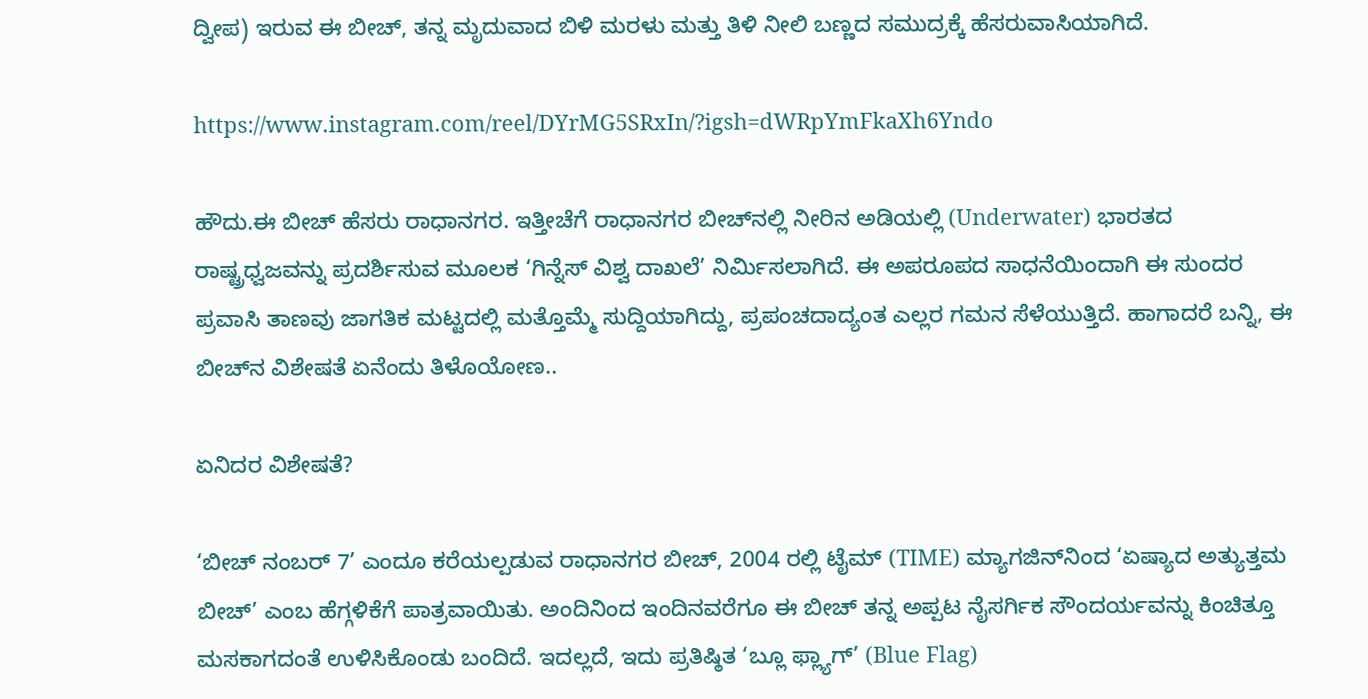ದ್ವೀಪ) ಇರುವ ಈ ಬೀಚ್, ತನ್ನ ಮೃದುವಾದ ಬಿಳಿ ಮರಳು ಮತ್ತು ತಿಳಿ ನೀಲಿ ಬಣ್ಣದ ಸಮುದ್ರಕ್ಕೆ ಹೆಸರುವಾಸಿಯಾಗಿದೆ.

https://www.instagram.com/reel/DYrMG5SRxIn/?igsh=dWRpYmFkaXh6Yndo

ಹೌದು.ಈ ಬೀಚ್‌ ಹೆಸರು ರಾಧಾನಗರ. ಇತ್ತೀಚೆಗೆ ರಾಧಾನಗರ ಬೀಚ್‌ನಲ್ಲಿ ನೀರಿನ ಅಡಿಯಲ್ಲಿ (Underwater) ಭಾರತದ ರಾಷ್ಟ್ರಧ್ವಜವನ್ನು ಪ್ರದರ್ಶಿಸುವ ಮೂಲಕ ‘ಗಿನ್ನೆಸ್ ವಿಶ್ವ ದಾಖಲೆ’ ನಿರ್ಮಿಸಲಾಗಿದೆ. ಈ ಅಪರೂಪದ ಸಾಧನೆಯಿಂದಾಗಿ ಈ ಸುಂದರ ಪ್ರವಾಸಿ ತಾಣವು ಜಾಗತಿಕ ಮಟ್ಟದಲ್ಲಿ ಮತ್ತೊಮ್ಮೆ ಸುದ್ದಿಯಾಗಿದ್ದು, ಪ್ರಪಂಚದಾದ್ಯಂತ ಎಲ್ಲರ ಗಮನ ಸೆಳೆಯುತ್ತಿದೆ. ಹಾಗಾದರೆ ಬನ್ನಿ, ಈ ಬೀಚ್‌ನ ವಿಶೇಷತೆ ಏನೆಂದು ತಿಳೊಯೋಣ..

ಏನಿದರ ವಿಶೇಷತೆ?

‘ಬೀಚ್ ನಂಬರ್ 7’ ಎಂದೂ ಕರೆಯಲ್ಪಡುವ ರಾಧಾನಗರ ಬೀಚ್, 2004 ರಲ್ಲಿ ಟೈಮ್ (TIME) ಮ್ಯಾಗಜಿನ್‌ನಿಂದ ‘ಏಷ್ಯಾದ ಅತ್ಯುತ್ತಮ ಬೀಚ್’ ಎಂಬ ಹೆಗ್ಗಳಿಕೆಗೆ ಪಾತ್ರವಾಯಿತು. ಅಂದಿನಿಂದ ಇಂದಿನವರೆಗೂ ಈ ಬೀಚ್ ತನ್ನ ಅಪ್ಪಟ ನೈಸರ್ಗಿಕ ಸೌಂದರ್ಯವನ್ನು ಕಿಂಚಿತ್ತೂ ಮಸಕಾಗದಂತೆ ಉಳಿಸಿಕೊಂಡು ಬಂದಿದೆ. ಇದಲ್ಲದೆ, ಇದು ಪ್ರತಿಷ್ಠಿತ ‘ಬ್ಲೂ ಫ್ಲ್ಯಾಗ್’ (Blue Flag)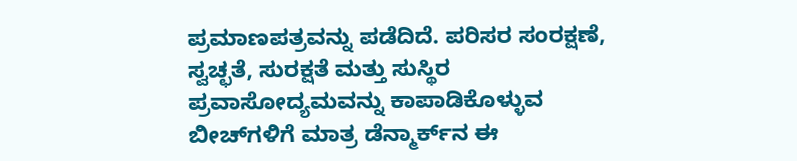ಪ್ರಮಾಣಪತ್ರವನ್ನು ಪಡೆದಿದೆ. ಪರಿಸರ ಸಂರಕ್ಷಣೆ, ಸ್ವಚ್ಛತೆ, ಸುರಕ್ಷತೆ ಮತ್ತು ಸುಸ್ಥಿರ ಪ್ರವಾಸೋದ್ಯಮವನ್ನು ಕಾಪಾಡಿಕೊಳ್ಳುವ ಬೀಚ್‌ಗಳಿಗೆ ಮಾತ್ರ ಡೆನ್ಮಾರ್ಕ್‌ನ ಈ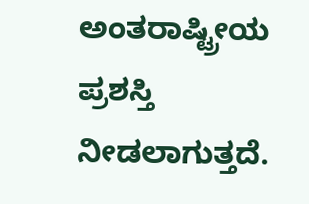ಅಂತರಾಷ್ಟ್ರೀಯ ಪ್ರಶಸ್ತಿ ನೀಡಲಾಗುತ್ತದೆ.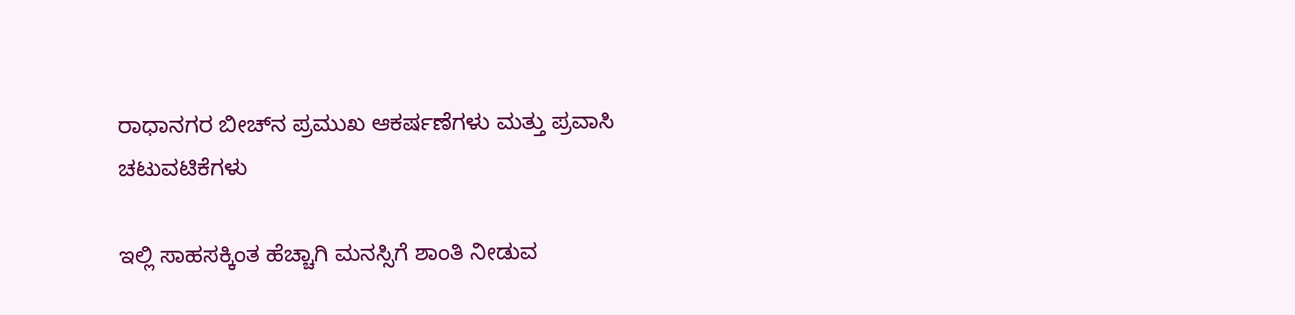ರಾಧಾನಗರ ಬೀಚ್‌ನ ಪ್ರಮುಖ ಆಕರ್ಷಣೆಗಳು ಮತ್ತು ಪ್ರವಾಸಿ ಚಟುವಟಿಕೆಗಳು

ಇಲ್ಲಿ ಸಾಹಸಕ್ಕಿಂತ ಹೆಚ್ಚಾಗಿ ಮನಸ್ಸಿಗೆ ಶಾಂತಿ ನೀಡುವ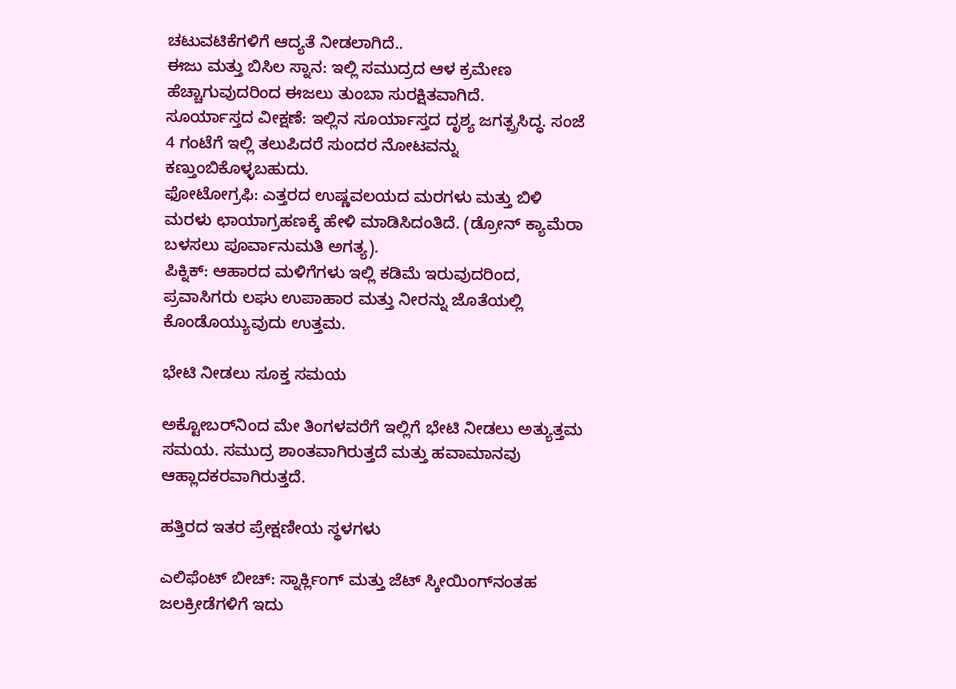ಚಟುವಟಿಕೆಗಳಿಗೆ ಆದ್ಯತೆ ನೀಡಲಾಗಿದೆ..
ಈಜು ಮತ್ತು ಬಿಸಿಲ ಸ್ನಾನ: ಇಲ್ಲಿ ಸಮುದ್ರದ ಆಳ ಕ್ರಮೇಣ ಹೆಚ್ಚಾಗುವುದರಿಂದ ಈಜಲು ತುಂಬಾ ಸುರಕ್ಷಿತವಾಗಿದೆ.
ಸೂರ್ಯಾಸ್ತದ ವೀಕ್ಷಣೆ: ಇಲ್ಲಿನ ಸೂರ್ಯಾಸ್ತದ ದೃಶ್ಯ ಜಗತ್ಪ್ರಸಿದ್ಧ. ಸಂಜೆ 4 ಗಂಟೆಗೆ ಇಲ್ಲಿ ತಲುಪಿದರೆ ಸುಂದರ ನೋಟವನ್ನು ಕಣ್ತುಂಬಿಕೊಳ್ಳಬಹುದು.
ಫೋಟೋಗ್ರಫಿ: ಎತ್ತರದ ಉಷ್ಣವಲಯದ ಮರಗಳು ಮತ್ತು ಬಿಳಿ ಮರಳು ಛಾಯಾಗ್ರಹಣಕ್ಕೆ ಹೇಳಿ ಮಾಡಿಸಿದಂತಿದೆ. (ಡ್ರೋನ್ ಕ್ಯಾಮೆರಾ ಬಳಸಲು ಪೂರ್ವಾನುಮತಿ ಅಗತ್ಯ).
ಪಿಕ್ನಿಕ್: ಆಹಾರದ ಮಳಿಗೆಗಳು ಇಲ್ಲಿ ಕಡಿಮೆ ಇರುವುದರಿಂದ, ಪ್ರವಾಸಿಗರು ಲಘು ಉಪಾಹಾರ ಮತ್ತು ನೀರನ್ನು ಜೊತೆಯಲ್ಲಿ ಕೊಂಡೊಯ್ಯುವುದು ಉತ್ತಮ.

ಭೇಟಿ ನೀಡಲು ಸೂಕ್ತ ಸಮಯ

ಅಕ್ಟೋಬರ್‌ನಿಂದ ಮೇ ತಿಂಗಳವರೆಗೆ ಇಲ್ಲಿಗೆ ಭೇಟಿ ನೀಡಲು ಅತ್ಯುತ್ತಮ ಸಮಯ. ಸಮುದ್ರ ಶಾಂತವಾಗಿರುತ್ತದೆ ಮತ್ತು ಹವಾಮಾನವು ಆಹ್ಲಾದಕರವಾಗಿರುತ್ತದೆ.

ಹತ್ತಿರದ ಇತರ ಪ್ರೇಕ್ಷಣೀಯ ಸ್ಥಳಗಳು

ಎಲಿಫೆಂಟ್ ಬೀಚ್: ಸ್ನಾರ್ಕ್ಲಿಂಗ್ ಮತ್ತು ಜೆಟ್ ಸ್ಕೀಯಿಂಗ್‌ನಂತಹ ಜಲಕ್ರೀಡೆಗಳಿಗೆ ಇದು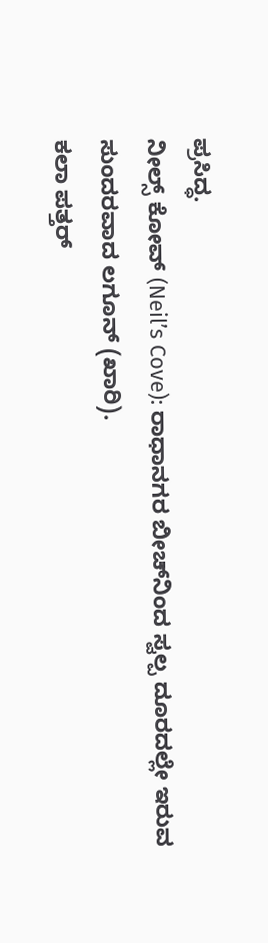ಪ್ರಸಿದ್ಧ.
ನೀಲ್ಸ್ ಕೋವ್ (Neil’s Cove): ರಾಧಾನಗರ ಬೀಚ್‌ನಿಂದ ಸ್ವಲ್ಪ ದೂರದಲ್ಲೇ ಇರುವ ಸುಂದರವಾದ ಲಗೂನ್ (ಖಾರಿ).
ಕಲಾ ಪತ್ತರ್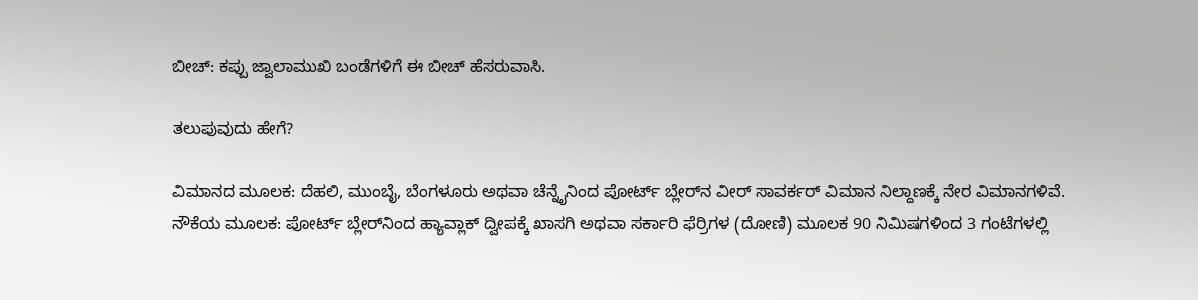ಬೀಚ್: ಕಪ್ಪು ಜ್ವಾಲಾಮುಖಿ ಬಂಡೆಗಳಿಗೆ ಈ ಬೀಚ್ ಹೆಸರುವಾಸಿ.

ತಲುಪುವುದು ಹೇಗೆ?

ವಿಮಾನದ ಮೂಲಕ: ದೆಹಲಿ, ಮುಂಬೈ, ಬೆಂಗಳೂರು ಅಥವಾ ಚೆನ್ನೈನಿಂದ ಪೋರ್ಟ್ ಬ್ಲೇರ್‌ನ ವೀರ್ ಸಾವರ್ಕರ್ ವಿಮಾನ ನಿಲ್ದಾಣಕ್ಕೆ ನೇರ ವಿಮಾನಗಳಿವೆ.
ನೌಕೆಯ ಮೂಲಕ: ಪೋರ್ಟ್ ಬ್ಲೇರ್‌ನಿಂದ ಹ್ಯಾವ್ಲಾಕ್ ದ್ವೀಪಕ್ಕೆ ಖಾಸಗಿ ಅಥವಾ ಸರ್ಕಾರಿ ಫೆರ್ರಿಗಳ (ದೋಣಿ) ಮೂಲಕ 90 ನಿಮಿಷಗಳಿಂದ 3 ಗಂಟೆಗಳಲ್ಲಿ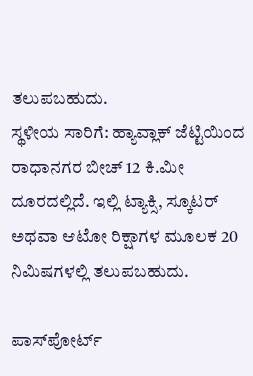ತಲುಪಬಹುದು.
ಸ್ಥಳೀಯ ಸಾರಿಗೆ: ಹ್ಯಾವ್ಲಾಕ್ ಜೆಟ್ಟಿಯಿಂದ ರಾಧಾನಗರ ಬೀಚ್ 12 ಕಿ.ಮೀ ದೂರದಲ್ಲಿದೆ. ಇಲ್ಲಿ ಟ್ಯಾಕ್ಸಿ, ಸ್ಕೂಟರ್ ಅಥವಾ ಆಟೋ ರಿಕ್ಷಾಗಳ ಮೂಲಕ 20 ನಿಮಿಷಗಳಲ್ಲಿ ತಲುಪಬಹುದು.

ಪಾಸ್‌ಪೋರ್ಟ್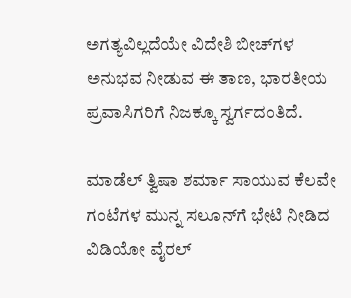ಅಗತ್ಯವಿಲ್ಲದೆಯೇ ವಿದೇಶಿ ಬೀಚ್‌ಗಳ ಅನುಭವ ನೀಡುವ ಈ ತಾಣ, ಭಾರತೀಯ ಪ್ರವಾಸಿಗರಿಗೆ ನಿಜಕ್ಕೂ ಸ್ವರ್ಗದಂತಿದೆ.

ಮಾಡೆಲ್ ತ್ವಿಷಾ ಶರ್ಮಾ ಸಾಯುವ ಕೆಲವೇ ಗಂಟೆಗಳ ಮುನ್ನ ಸಲೂನ್‌ಗೆ ಭೇಟಿ ನೀಡಿದ ವಿಡಿಯೋ ವೈರಲ್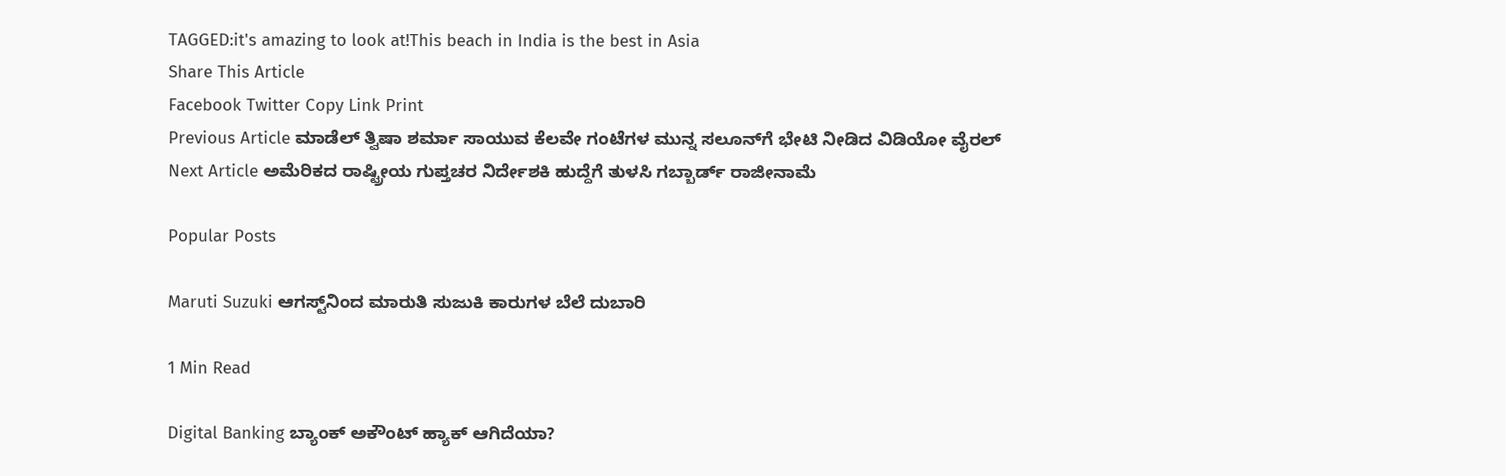TAGGED:it's amazing to look at!This beach in India is the best in Asia
Share This Article
Facebook Twitter Copy Link Print
Previous Article ಮಾಡೆಲ್ ತ್ವಿಷಾ ಶರ್ಮಾ ಸಾಯುವ ಕೆಲವೇ ಗಂಟೆಗಳ ಮುನ್ನ ಸಲೂನ್‌ಗೆ ಭೇಟಿ ನೀಡಿದ ವಿಡಿಯೋ ವೈರಲ್
Next Article ಅಮೆರಿಕದ ರಾಷ್ಟ್ರೀಯ ಗುಪ್ತಚರ ನಿರ್ದೇಶಕಿ ಹುದ್ದೆಗೆ ತುಳಸಿ ಗಬ್ಬಾರ್ಡ್ ರಾಜೀನಾಮೆ

Popular Posts

Maruti Suzuki ಆಗಸ್ಟ್‌ನಿಂದ ಮಾರುತಿ ಸುಜುಕಿ ಕಾರುಗಳ ಬೆಲೆ ದುಬಾರಿ

1 Min Read

Digital Banking ಬ್ಯಾಂಕ್ ಅಕೌಂಟ್ ಹ್ಯಾಕ್ ಆಗಿದೆಯಾ?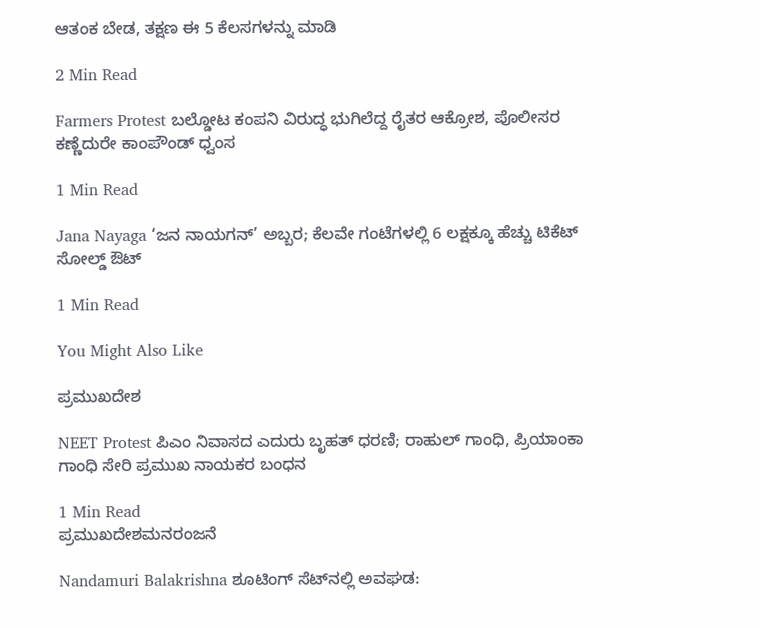ಆತಂಕ ಬೇಡ, ತಕ್ಷಣ ಈ 5 ಕೆಲಸಗಳನ್ನು ಮಾಡಿ

2 Min Read

Farmers Protest ಬಲ್ಡೋಟ ಕಂಪನಿ ವಿರುದ್ಧ ಭುಗಿಲೆದ್ದ ರೈತರ ಆಕ್ರೋಶ, ಪೊಲೀಸರ ಕಣ್ಣೆದುರೇ ಕಾಂಪೌಂಡ್ ಧ್ವಂಸ

1 Min Read

Jana Nayaga ‘ಜನ ನಾಯಗನ್’ ಅಬ್ಬರ; ಕೆಲವೇ ಗಂಟೆಗಳಲ್ಲಿ 6 ಲಕ್ಷಕ್ಕೂ ಹೆಚ್ಚು ಟಿಕೆಟ್ ಸೋಲ್ಡ್ ಔಟ್

1 Min Read

You Might Also Like

ಪ್ರಮುಖದೇಶ

NEET Protest ಪಿಎಂ ನಿವಾಸದ ಎದುರು ಬೃಹತ್ ಧರಣಿ; ರಾಹುಲ್ ಗಾಂಧಿ, ಪ್ರಿಯಾಂಕಾ ಗಾಂಧಿ ಸೇರಿ ಪ್ರಮುಖ ನಾಯಕರ ಬಂಧನ

1 Min Read
ಪ್ರಮುಖದೇಶಮನರಂಜನೆ

Nandamuri Balakrishna ಶೂಟಿಂಗ್ ಸೆಟ್‌ನಲ್ಲಿ ಅವಘಡ: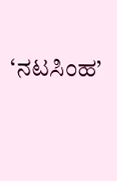‘ನಟಸಿಂಹ’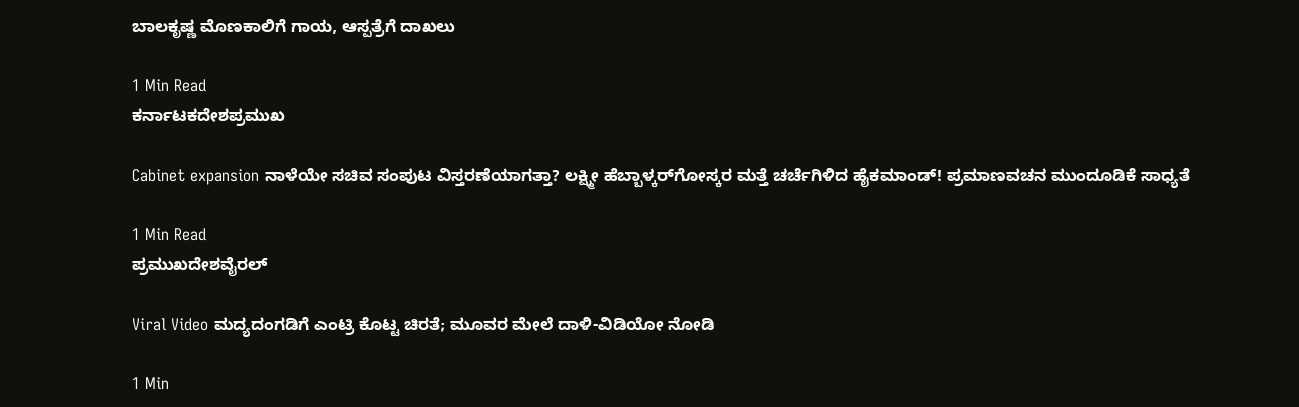ಬಾಲಕೃಷ್ಣ ಮೊಣಕಾಲಿಗೆ ಗಾಯ, ಆಸ್ಪತ್ರೆಗೆ ದಾಖಲು

1 Min Read
ಕರ್ನಾಟಕದೇಶಪ್ರಮುಖ

Cabinet expansion ನಾಳೆಯೇ ಸಚಿವ ಸಂಪುಟ ವಿಸ್ತರಣೆಯಾಗತ್ತಾ? ಲಕ್ಷ್ಮೀ ಹೆಬ್ಬಾಳ್ಕರ್‌ಗೋಸ್ಕರ ಮತ್ತೆ ಚರ್ಚೆಗಿಳಿದ ಹೈಕಮಾಂಡ್! ಪ್ರಮಾಣವಚನ ಮುಂದೂಡಿಕೆ ಸಾಧ್ಯತೆ

1 Min Read
ಪ್ರಮುಖದೇಶವೈರಲ್

Viral Video ಮದ್ಯದಂಗಡಿಗೆ ಎಂಟ್ರಿ ಕೊಟ್ಟ ಚಿರತೆ; ಮೂವರ ಮೇಲೆ ದಾಳಿ-ವಿಡಿಯೋ ನೋಡಿ

1 Min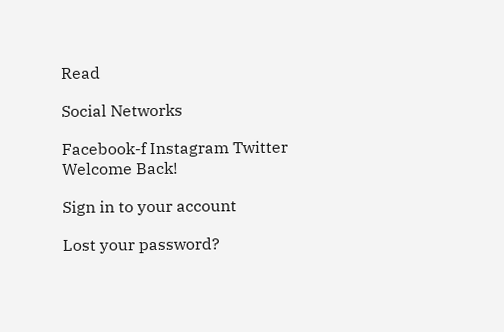Read

Social Networks

Facebook-f Instagram Twitter
Welcome Back!

Sign in to your account

Lost your password?